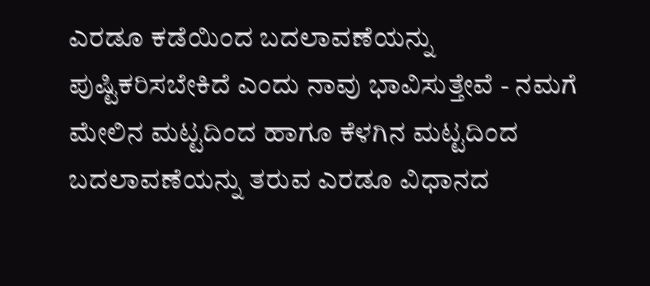ಎರಡೂ ಕಡೆಯಿಂದ ಬದಲಾವಣೆಯನ್ನು ಪುಷ್ಟಿಕರಿಸಬೇಕಿದೆ ಎಂದು ನಾವು ಭಾವಿಸುತ್ತೇವೆ - ನಮಗೆ ಮೇಲಿನ ಮಟ್ಟದಿಂದ ಹಾಗೂ ಕೆಳಗಿನ ಮಟ್ಟದಿಂದ ಬದಲಾವಣೆಯನ್ನು ತರುವ ಎರಡೂ ವಿಧಾನದ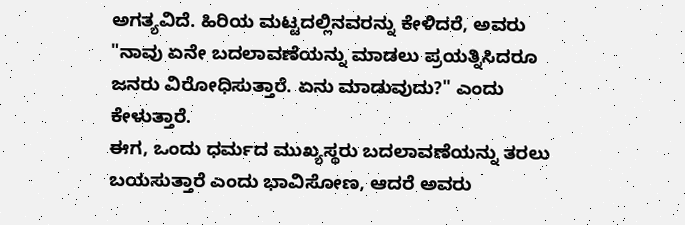ಅಗತ್ಯವಿದೆ. ಹಿರಿಯ ಮಟ್ಟದಲ್ಲಿನವರನ್ನು ಕೇಳಿದರೆ, ಅವರು "ನಾವು ಏನೇ ಬದಲಾವಣೆಯನ್ನು ಮಾಡಲು ಪ್ರಯತ್ನಿಸಿದರೂ ಜನರು ವಿರೋಧಿಸುತ್ತಾರೆ. ಏನು ಮಾಡುವುದು?" ಎಂದು ಕೇಳುತ್ತಾರೆ.
ಈಗ, ಒಂದು ಧರ್ಮದ ಮುಖ್ಯಸ್ಥರು ಬದಲಾವಣೆಯನ್ನು ತರಲು ಬಯಸುತ್ತಾರೆ ಎಂದು ಭಾವಿಸೋಣ, ಆದರೆ ಅವರು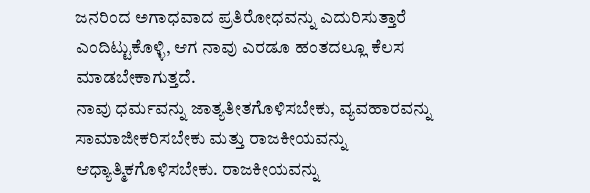ಜನರಿಂದ ಅಗಾಧವಾದ ಪ್ರತಿರೋಧವನ್ನು ಎದುರಿಸುತ್ತಾರೆ ಎಂದಿಟ್ಟುಕೊಳ್ಳಿ, ಆಗ ನಾವು ಎರಡೂ ಹಂತದಲ್ಲೂ ಕೆಲಸ ಮಾಡಬೇಕಾಗುತ್ತದೆ.
ನಾವು ಧರ್ಮವನ್ನು ಜಾತ್ಯತೀತಗೊಳಿಸಬೇಕು, ವ್ಯವಹಾರವನ್ನು ಸಾಮಾಜೀಕರಿಸಬೇಕು ಮತ್ತು ರಾಜಕೀಯವನ್ನು ಆಧ್ಯಾತ್ಮಿಕಗೊಳಿಸಬೇಕು. ರಾಜಕೀಯವನ್ನು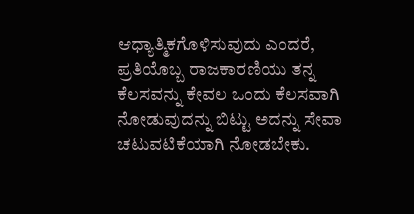ಆಧ್ಯಾತ್ಮಿಕಗೊಳಿಸುವುದು ಎಂದರೆ, ಪ್ರತಿಯೊಬ್ಬ ರಾಜಕಾರಣಿಯು ತನ್ನ ಕೆಲಸವನ್ನು ಕೇವಲ ಒಂದು ಕೆಲಸವಾಗಿ ನೋಡುವುದನ್ನು ಬಿಟ್ಟು ಅದನ್ನು ಸೇವಾ ಚಟುವಟಿಕೆಯಾಗಿ ನೋಡಬೇಕು.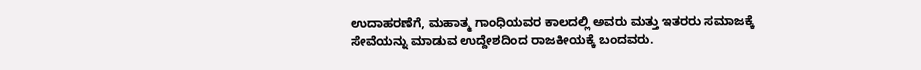ಉದಾಹರಣೆಗೆ, ಮಹಾತ್ಮ ಗಾಂಧಿಯವರ ಕಾಲದಲ್ಲಿ ಅವರು ಮತ್ತು ಇತರರು ಸಮಾಜಕ್ಕೆ ಸೇವೆಯನ್ನು ಮಾಡುವ ಉದ್ದೇಶದಿಂದ ರಾಜಕೀಯಕ್ಕೆ ಬಂದವರು.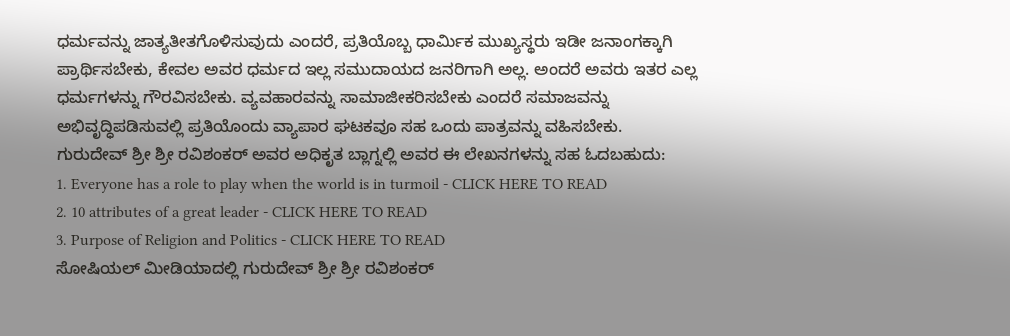ಧರ್ಮವನ್ನು ಜಾತ್ಯತೀತಗೊಳಿಸುವುದು ಎಂದರೆ, ಪ್ರತಿಯೊಬ್ಬ ಧಾರ್ಮಿಕ ಮುಖ್ಯಸ್ಥರು ಇಡೀ ಜನಾಂಗಕ್ಕಾಗಿ ಪ್ರಾರ್ಥಿಸಬೇಕು, ಕೇವಲ ಅವರ ಧರ್ಮದ ಇಲ್ಲ ಸಮುದಾಯದ ಜನರಿಗಾಗಿ ಅಲ್ಲ. ಅಂದರೆ ಅವರು ಇತರ ಎಲ್ಲ ಧರ್ಮಗಳನ್ನು ಗೌರವಿಸಬೇಕು. ವ್ಯವಹಾರವನ್ನು ಸಾಮಾಜೀಕರಿಸಬೇಕು ಎಂದರೆ ಸಮಾಜವನ್ನು ಅಭಿವೃದ್ಧಿಪಡಿಸುವಲ್ಲಿ ಪ್ರತಿಯೊಂದು ವ್ಯಾಪಾರ ಘಟಕವೂ ಸಹ ಒಂದು ಪಾತ್ರವನ್ನು ವಹಿಸಬೇಕು.
ಗುರುದೇವ್ ಶ್ರೀ ಶ್ರೀ ರವಿಶಂಕರ್ ಅವರ ಅಧಿಕೃತ ಬ್ಲಾಗ್ನಲ್ಲಿ ಅವರ ಈ ಲೇಖನಗಳನ್ನು ಸಹ ಓದಬಹುದು:
1. Everyone has a role to play when the world is in turmoil - CLICK HERE TO READ
2. 10 attributes of a great leader - CLICK HERE TO READ
3. Purpose of Religion and Politics - CLICK HERE TO READ
ಸೋಷಿಯಲ್ ಮೀಡಿಯಾದಲ್ಲಿ ಗುರುದೇವ್ ಶ್ರೀ ಶ್ರೀ ರವಿಶಂಕರ್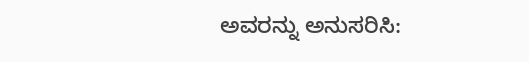ಅವರನ್ನು ಅನುಸರಿಸಿ: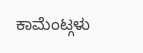ಕಾಮೆಂಟ್ಗಳು